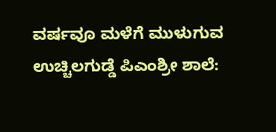ವರ್ಷವೂ ಮಳೆಗೆ ಮುಳುಗುವ ಉಚ್ಚಿಲಗುಡ್ಡೆ ಪಿಎಂಶ್ರೀ ಶಾಲೆ: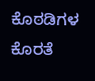ಕೊಠಡಿಗಳ ಕೊರತೆ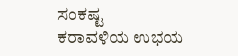ಸಂಕಷ್ಟ
ಕರಾವಳಿಯ ಉಭಯ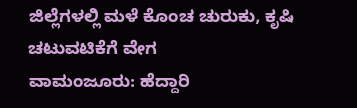ಜಿಲ್ಲೆಗಳಲ್ಲಿ ಮಳೆ ಕೊಂಚ ಚುರುಕು, ಕೃಷಿ ಚಟುವಟಿಕೆಗೆ ವೇಗ
ವಾಮಂಜೂರು: ಹೆದ್ದಾರಿ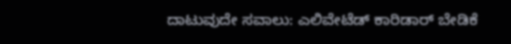ದಾಟುವುದೇ ಸವಾಲು: ಎಲಿವೇಟೆಡ್ ಕಾರಿಡಾರ್ ಬೇಡಿಕೆ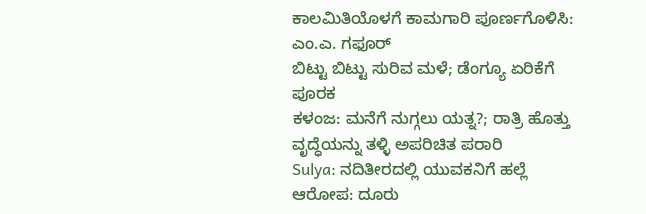ಕಾಲಮಿತಿಯೊಳಗೆ ಕಾಮಗಾರಿ ಪೂರ್ಣಗೊಳಿಸಿ: ಎಂ.ಎ. ಗಫೂರ್
ಬಿಟ್ಟು ಬಿಟ್ಟು ಸುರಿವ ಮಳೆ; ಡೆಂಗ್ಯೂ ಏರಿಕೆಗೆ ಪೂರಕ
ಕಳಂಜ: ಮನೆಗೆ ನುಗ್ಗಲು ಯತ್ನ?; ರಾತ್ರಿ ಹೊತ್ತು ವೃದ್ಧೆಯನ್ನು ತಳ್ಳಿ ಅಪರಿಚಿತ ಪರಾರಿ
Sulya: ನದಿತೀರದಲ್ಲಿ ಯುವಕನಿಗೆ ಹಲ್ಲೆ ಆರೋಪ: ದೂರು